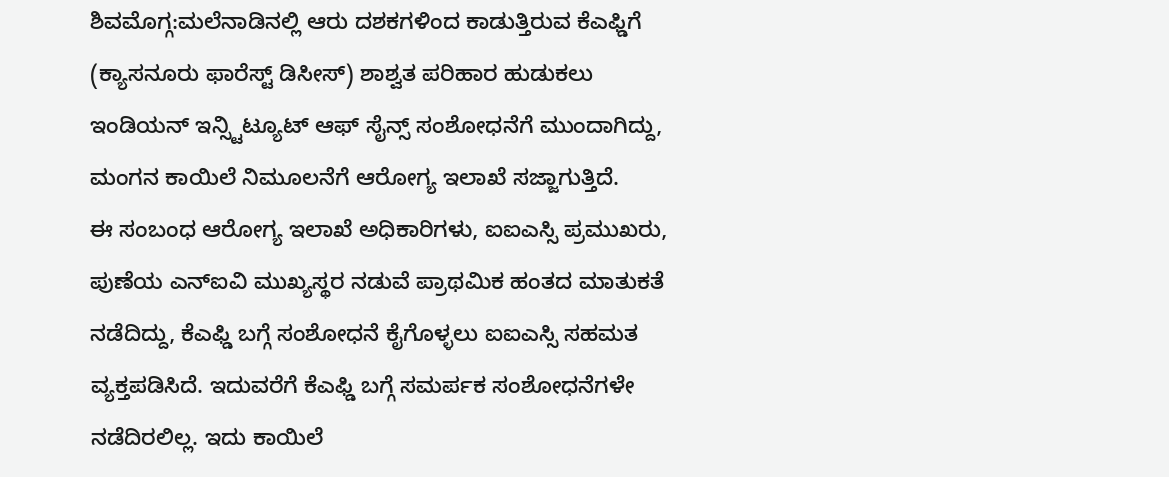ಶಿವಮೊಗ್ಗ:ಮಲೆನಾಡಿನಲ್ಲಿ ಆರು ದಶಕಗಳಿಂದ ಕಾಡುತ್ತಿರುವ ಕೆಎಫ್ಡಿಗೆ (ಕ್ಯಾಸನೂರು ಫಾರೆಸ್ಟ್ ಡಿಸೀಸ್) ಶಾಶ್ವತ ಪರಿಹಾರ ಹುಡುಕಲು ಇಂಡಿಯನ್ ಇನ್ಸ್ಟಿಟ್ಯೂಟ್ ಆಫ್ ಸೈನ್ಸ್ ಸಂಶೋಧನೆಗೆ ಮುಂದಾಗಿದ್ದು, ಮಂಗನ ಕಾಯಿಲೆ ನಿಮೂಲನೆಗೆ ಆರೋಗ್ಯ ಇಲಾಖೆ ಸಜ್ಜಾಗುತ್ತಿದೆ.
ಈ ಸಂಬಂಧ ಆರೋಗ್ಯ ಇಲಾಖೆ ಅಧಿಕಾರಿಗಳು, ಐಐಎಸ್ಸಿ ಪ್ರಮುಖರು, ಪುಣೆಯ ಎನ್ಐವಿ ಮುಖ್ಯಸ್ಥರ ನಡುವೆ ಪ್ರಾಥಮಿಕ ಹಂತದ ಮಾತುಕತೆ ನಡೆದಿದ್ದು, ಕೆಎಫ್ಡಿ ಬಗ್ಗೆ ಸಂಶೋಧನೆ ಕೈಗೊಳ್ಳಲು ಐಐಎಸ್ಸಿ ಸಹಮತ ವ್ಯಕ್ತಪಡಿಸಿದೆ. ಇದುವರೆಗೆ ಕೆಎಫ್ಡಿ ಬಗ್ಗೆ ಸಮರ್ಪಕ ಸಂಶೋಧನೆಗಳೇ ನಡೆದಿರಲಿಲ್ಲ. ಇದು ಕಾಯಿಲೆ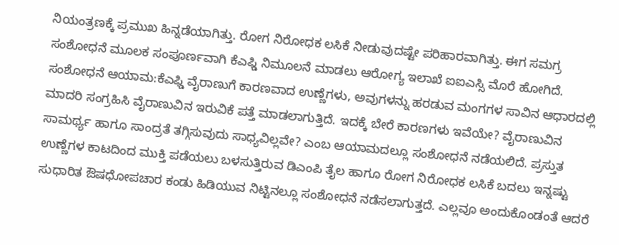ನಿಯಂತ್ರಣಕ್ಕೆ ಪ್ರಮುಖ ಹಿನ್ನಡೆಯಾಗಿತ್ತು. ರೋಗ ನಿರೋಧಕ ಲಸಿಕೆ ನೀಡುವುದಷ್ಟೇ ಪರಿಹಾರವಾಗಿತ್ತು. ಈಗ ಸಮಗ್ರ ಸಂಶೋಧನೆ ಮೂಲಕ ಸಂಪೂರ್ಣವಾಗಿ ಕೆಎಫ್ಡಿ ನಿಮೂಲನೆ ಮಾಡಲು ಆರೋಗ್ಯ ಇಲಾಖೆ ಐಐಎಸ್ಸಿ ಮೊರೆ ಹೋಗಿದೆ.
ಸಂಶೋಧನೆ ಆಯಾಮ:ಕೆಎಫ್ಡಿ ವೈರಾಣುಗೆ ಕಾರಣವಾದ ಉಣ್ಣೆಗಳು, ಅವುಗಳನ್ನು ಹರಡುವ ಮಂಗಗಳ ಸಾವಿನ ಆಧಾರದಲ್ಲಿ ಮಾದರಿ ಸಂಗ್ರಹಿಸಿ ವೈರಾಣುವಿನ ಇರುವಿಕೆ ಪತ್ತೆ ಮಾಡಲಾಗುತ್ತಿದೆ. ಇದಕ್ಕೆ ಬೇರೆ ಕಾರಣಗಳು ಇವೆಯೇ? ವೈರಾಣುವಿನ ಸಾಮರ್ಥ್ಯ ಹಾಗೂ ಸಾಂದ್ರತೆ ತಗ್ಗಿಸುವುದು ಸಾಧ್ಯವಿಲ್ಲವೇ? ಎಂಬ ಆಯಾಮದಲ್ಲೂ ಸಂಶೋಧನೆ ನಡೆಯಲಿದೆ. ಪ್ರಸ್ತುತ ಉಣ್ಣೆಗಳ ಕಾಟದಿಂದ ಮುಕ್ತಿ ಪಡೆಯಲು ಬಳಸುತ್ತಿರುವ ಡಿಎಂಪಿ ತೈಲ ಹಾಗೂ ರೋಗ ನಿರೋಧಕ ಲಸಿಕೆ ಬದಲು ಇನ್ನಷ್ಟು ಸುಧಾರಿತ ಔಷಧೋಪಚಾರ ಕಂಡು ಹಿಡಿಯುವ ನಿಟ್ಟಿನಲ್ಲೂ ಸಂಶೋಧನೆ ನಡೆಸಲಾಗುತ್ತದೆ. ಎಲ್ಲವೂ ಅಂದುಕೊಂಡಂತೆ ಆದರೆ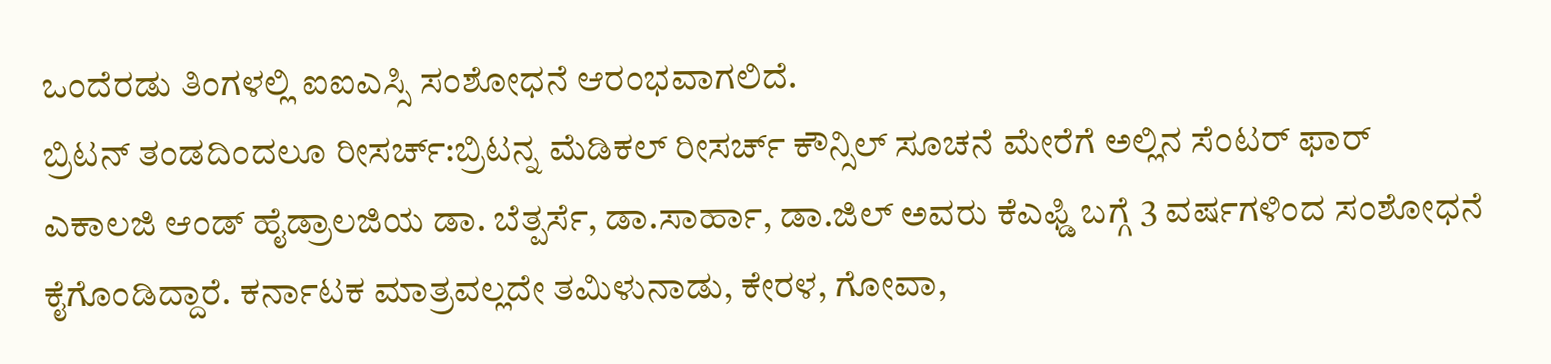ಒಂದೆರಡು ತಿಂಗಳಲ್ಲಿ ಐಐಎಸ್ಸಿ ಸಂಶೋಧನೆ ಆರಂಭವಾಗಲಿದೆ.
ಬ್ರಿಟನ್ ತಂಡದಿಂದಲೂ ರೀಸರ್ಚ್:ಬ್ರಿಟನ್ನ ಮೆಡಿಕಲ್ ರೀಸರ್ಚ್ ಕೌನ್ಸಿಲ್ ಸೂಚನೆ ಮೇರೆಗೆ ಅಲ್ಲಿನ ಸೆಂಟರ್ ಫಾರ್ ಎಕಾಲಜಿ ಆಂಡ್ ಹೈಡ್ರಾಲಜಿಯ ಡಾ. ಬೆತ್ಪರ್ಸೆ, ಡಾ.ಸಾರ್ಹಾ, ಡಾ.ಜಿಲ್ ಅವರು ಕೆಎಫ್ಡಿ ಬಗ್ಗೆ 3 ವರ್ಷಗಳಿಂದ ಸಂಶೋಧನೆ ಕೈಗೊಂಡಿದ್ದಾರೆ. ಕರ್ನಾಟಕ ಮಾತ್ರವಲ್ಲದೇ ತಮಿಳುನಾಡು, ಕೇರಳ, ಗೋವಾ,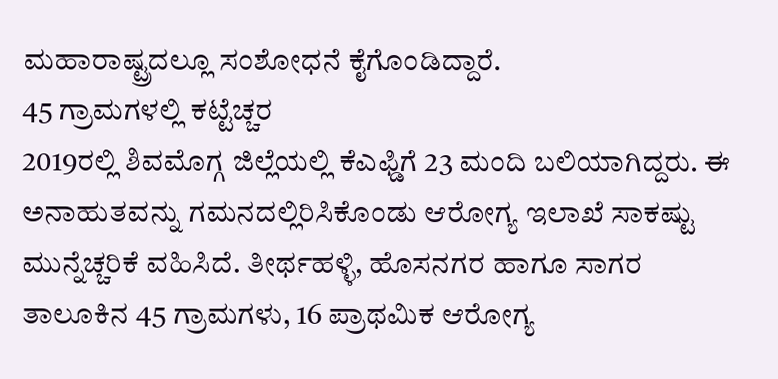ಮಹಾರಾಷ್ಟ್ರದಲ್ಲೂ ಸಂಶೋಧನೆ ಕೈಗೊಂಡಿದ್ದಾರೆ.
45 ಗ್ರಾಮಗಳಲ್ಲಿ ಕಟ್ಟೆಚ್ಚರ
2019ರಲ್ಲಿ ಶಿವಮೊಗ್ಗ ಜಿಲ್ಲೆಯಲ್ಲಿ ಕೆಎಫ್ಡಿಗೆ 23 ಮಂದಿ ಬಲಿಯಾಗಿದ್ದರು. ಈ ಅನಾಹುತವನ್ನು ಗಮನದಲ್ಲಿರಿಸಿಕೊಂಡು ಆರೋಗ್ಯ ಇಲಾಖೆ ಸಾಕಷ್ಟು ಮುನ್ನೆಚ್ಚರಿಕೆ ವಹಿಸಿದೆ. ತೀರ್ಥಹಳ್ಳಿ, ಹೊಸನಗರ ಹಾಗೂ ಸಾಗರ ತಾಲೂಕಿನ 45 ಗ್ರಾಮಗಳು, 16 ಪ್ರಾಥಮಿಕ ಆರೋಗ್ಯ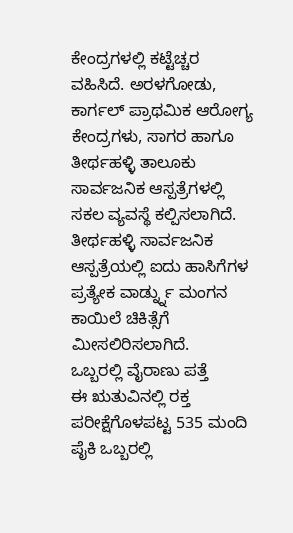ಕೇಂದ್ರಗಳಲ್ಲಿ ಕಟ್ಟೆಚ್ಚರ ವಹಿಸಿದೆ. ಅರಳಗೋಡು, ಕಾರ್ಗಲ್ ಪ್ರಾಥಮಿಕ ಆರೋಗ್ಯ ಕೇಂದ್ರಗಳು, ಸಾಗರ ಹಾಗೂ ತೀರ್ಥಹಳ್ಳಿ ತಾಲೂಕು ಸಾರ್ವಜನಿಕ ಆಸ್ಪತ್ರೆಗಳಲ್ಲಿ ಸಕಲ ವ್ಯವಸ್ಥೆ ಕಲ್ಪಿಸಲಾಗಿದೆ. ತೀರ್ಥಹಳ್ಳಿ ಸಾರ್ವಜನಿಕ ಆಸ್ಪತ್ರೆಯಲ್ಲಿ ಐದು ಹಾಸಿಗೆಗಳ ಪ್ರತ್ಯೇಕ ವಾರ್ಡ್ನ್ನು ಮಂಗನ ಕಾಯಿಲೆ ಚಿಕಿತ್ಸೆಗೆ ಮೀಸಲಿರಿಸಲಾಗಿದೆ.
ಒಬ್ಬರಲ್ಲಿ ವೈರಾಣು ಪತ್ತೆ
ಈ ಋತುವಿನಲ್ಲಿ ರಕ್ತ ಪರೀಕ್ಷೆಗೊಳಪಟ್ಟ 535 ಮಂದಿ ಪೈಕಿ ಒಬ್ಬರಲ್ಲಿ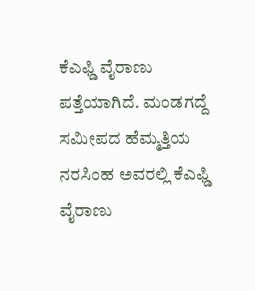ಕೆಎಫ್ಡಿ ವೈರಾಣು ಪತ್ತೆಯಾಗಿದೆ. ಮಂಡಗದ್ದೆ ಸಮೀಪದ ಹೆಮ್ಮತ್ತಿಯ ನರಸಿಂಹ ಅವರಲ್ಲಿ ಕೆಎಫ್ಡಿ ವೈರಾಣು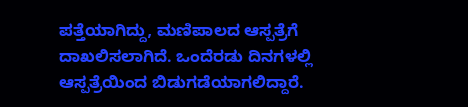ಪತ್ತೆಯಾಗಿದ್ದು, ಮಣಿಪಾಲದ ಆಸ್ಪತ್ರೆಗೆ ದಾಖಲಿಸಲಾಗಿದೆ. ಒಂದೆರಡು ದಿನಗಳಲ್ಲಿ ಆಸ್ಪತ್ರೆಯಿಂದ ಬಿಡುಗಡೆಯಾಗಲಿದ್ದಾರೆ.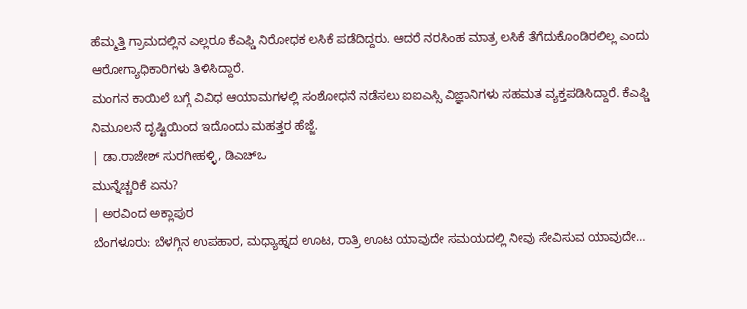ಹೆಮ್ಮತ್ತಿ ಗ್ರಾಮದಲ್ಲಿನ ಎಲ್ಲರೂ ಕೆಎಫ್ಡಿ ನಿರೋಧಕ ಲಸಿಕೆ ಪಡೆದಿದ್ದರು. ಆದರೆ ನರಸಿಂಹ ಮಾತ್ರ ಲಸಿಕೆ ತೆಗೆದುಕೊಂಡಿರಲಿಲ್ಲ ಎಂದು ಆರೋಗ್ಯಾಧಿಕಾರಿಗಳು ತಿಳಿಸಿದ್ದಾರೆ.
ಮಂಗನ ಕಾಯಿಲೆ ಬಗ್ಗೆ ವಿವಿಧ ಆಯಾಮಗಳಲ್ಲಿ ಸಂಶೋಧನೆ ನಡೆಸಲು ಐಐಎಸ್ಸಿ ವಿಜ್ಞಾನಿಗಳು ಸಹಮತ ವ್ಯಕ್ತಪಡಿಸಿದ್ದಾರೆ. ಕೆಎಫ್ಡಿ ನಿಮೂಲನೆ ದೃಷ್ಟಿಯಿಂದ ಇದೊಂದು ಮಹತ್ತರ ಹೆಜ್ಜೆ.
| ಡಾ.ರಾಜೇಶ್ ಸುರಗೀಹಳ್ಳಿ, ಡಿಎಚ್ಒ
ಮುನ್ನೆಚ್ಚರಿಕೆ ಏನು?
| ಅರವಿಂದ ಅಕ್ಲಾಪುರ
ಬೆಂಗಳೂರು: ಬೆಳಗ್ಗಿನ ಉಪಹಾರ, ಮಧ್ಯಾಹ್ನದ ಊಟ, ರಾತ್ರಿ ಊಟ ಯಾವುದೇ ಸಮಯದಲ್ಲಿ ನೀವು ಸೇವಿಸುವ ಯಾವುದೇ…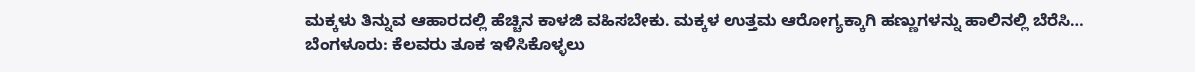ಮಕ್ಕಳು ತಿನ್ನುವ ಆಹಾರದಲ್ಲಿ ಹೆಚ್ಚಿನ ಕಾಳಜಿ ವಹಿಸಬೇಕು. ಮಕ್ಕಳ ಉತ್ತಮ ಆರೋಗ್ಯಕ್ಕಾಗಿ ಹಣ್ಣುಗಳನ್ನು ಹಾಲಿನಲ್ಲಿ ಬೆರೆಸಿ…
ಬೆಂಗಳೂರು: ಕೆಲವರು ತೂಕ ಇಳಿಸಿಕೊಳ್ಳಲು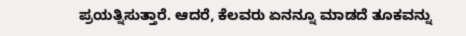ಪ್ರಯತ್ನಿಸುತ್ತಾರೆ. ಆದರೆ, ಕೆಲವರು ಏನನ್ನೂ ಮಾಡದೆ ತೂಕವನ್ನು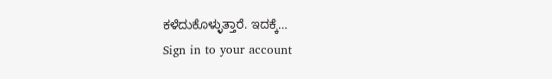ಕಳೆದುಕೊಳ್ಳುತ್ತಾರೆ. ಇದಕ್ಕೆ…
Sign in to your account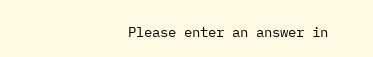Please enter an answer in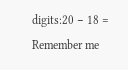digits:20 − 18 =
Remember me